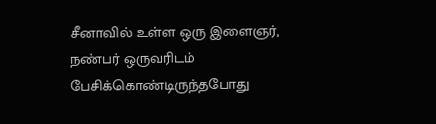சீனாவில் உள்ள ஒரு இளைஞர், நண்பர் ஒருவரிடம் பேசிக்கொண்டிருந்தபோது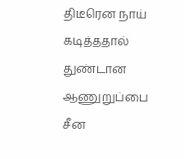திடீரென நாய் கடித்ததால் துண்டான ஆணுறுப்பை சீன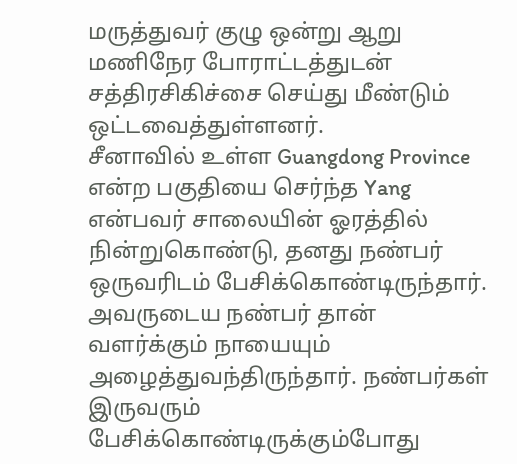மருத்துவர் குழு ஒன்று ஆறு மணிநேர போராட்டத்துடன் சத்திரசிகிச்சை செய்து மீண்டும் ஒட்டவைத்துள்ளனர்.
சீனாவில் உள்ள Guangdong Province என்ற பகுதியை செர்ந்த Yang என்பவர் சாலையின் ஓரத்தில் நின்றுகொண்டு, தனது நண்பர் ஒருவரிடம் பேசிக்கொண்டிருந்தார்.
அவருடைய நண்பர் தான் வளர்க்கும் நாயையும் அழைத்துவந்திருந்தார். நண்பர்கள் இருவரும் பேசிக்கொண்டிருக்கும்போது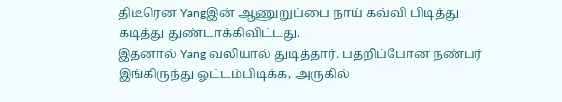திடீரென Yangஇன் ஆணுறுப்பை நாய் கவ்வி பிடித்து கடித்து துண்டாக்கிவிட்டது.
இதனால் Yang வலியால் துடித்தார். பதறிப்போன நண்பர் இங்கிருந்து ஓட்டம்பிடிக்க, அருகில்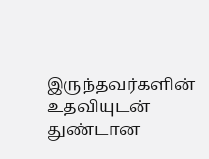இருந்தவர்களின் உதவியுடன் துண்டான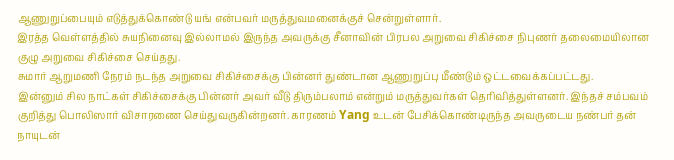ஆணுறுப்பையும் எடுத்துக்கொண்டு யங் என்பவர் மருத்துவமனைக்குச் சென்றுள்ளார்.
இரத்த வெள்ளத்தில் சுயநினைவு இல்லாமல் இருந்த அவருக்கு சீனாவின் பிரபல அறுவை சிகிச்சை நிபுணர் தலைமையிலான குழு அறுவை சிகிச்சை செய்தது.
சுமார் ஆறுமணி நேரம் நடந்த அறுவை சிகிச்சைக்கு பின்னர் துண்டான ஆணுறுப்பு மீண்டும் ஒட்டவைக்கப்பட்டது.
இன்னும் சில நாட்கள் சிகிச்சைக்கு பின்னர் அவர் வீடு திரும்பலாம் என்றும் மருத்துவர்கள் தெரிவித்துள்ளனர். இந்தச் சம்பவம் குறித்து பொலிஸார் விசாரணை செய்துவருகின்றனர். காரணம் Yang உடன் பேசிக்கொண்டிருந்த அவருடைய நண்பர் தன் நாயுடன்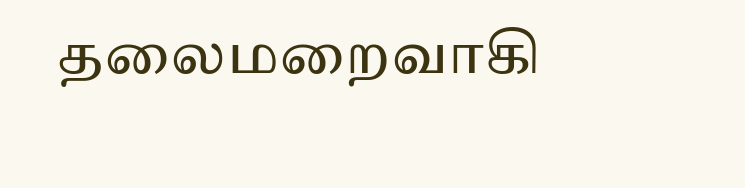தலைமறைவாகி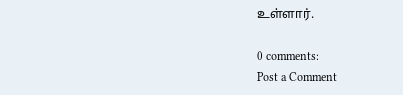உள்ளார்.

0 comments:
Post a Comment